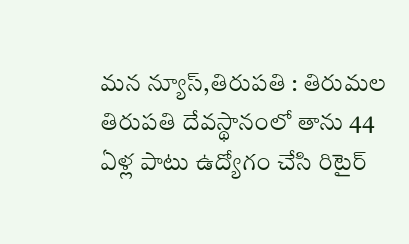మన న్యూస్,తిరుపతి : తిరుమల తిరుపతి దేవస్థానంలో తాను 44 ఏళ్ల పాటు ఉద్యోగం చేసి రిటైర్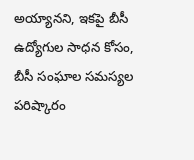అయ్యానని, ఇకపై బీసీ ఉద్యోగుల సాధన కోసం, బీసీ సంఘాల సమస్యల పరిష్కారం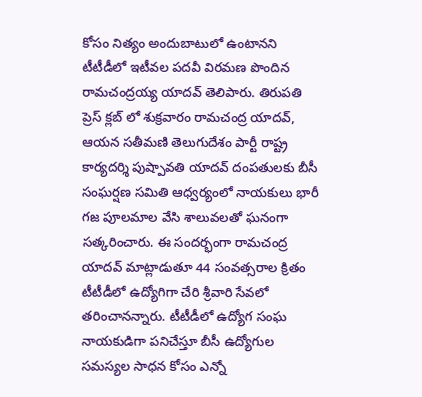కోసం నిత్యం అందుబాటులో ఉంటానని టీటీడీలో ఇటీవల పదవీ విరమణ పొందిన రామచంద్రయ్య యాదవ్ తెలిపారు. తిరుపతి ప్రెస్ క్లబ్ లో శుక్రవారం రామచంద్ర యాదవ్, ఆయన సతీమణి తెలుగుదేశం పార్టీ రాష్ట్ర కార్యదర్శి పుష్పావతి యాదవ్ దంపతులకు బీసీ సంఘర్షణ సమితి ఆధ్వర్యంలో నాయకులు భారీ గజ పూలమాల వేసి శాలువలతో ఘనంగా సత్కరించారు. ఈ సందర్భంగా రామచంద్ర యాదవ్ మాట్లాడుతూ 44 సంవత్సరాల క్రితం టీటీడీలో ఉద్యోగిగా చేరి శ్రీవారి సేవలో తరించానన్నారు. టీటీడీలో ఉద్యోగ సంఘ నాయకుడిగా పనిచేస్తూ బీసీ ఉద్యోగుల సమస్యల సాధన కోసం ఎన్నో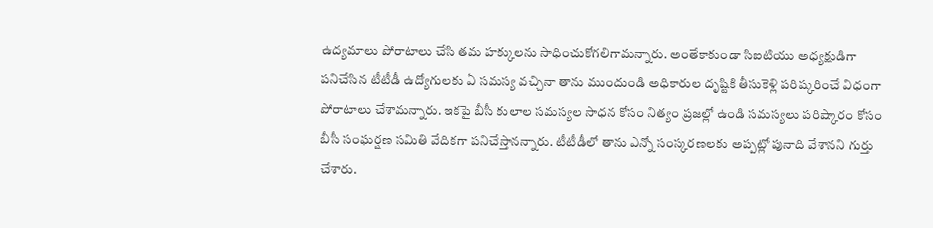ఉద్యమాలు పోరాటాలు చేసి తమ హక్కులను సాధించుకోగలిగామన్నారు. అంతేకాకుండా సిఐటియు అధ్యక్షుడిగా పనిచేసిన టీటీడీ ఉద్యోగులకు ఏ సమస్య వచ్చినా తాను ముందుండి అధికారుల దృష్టికి తీసుకెళ్లి పరిష్కరించే విధంగా పోరాటాలు చేశామన్నారు. ఇకపై బీసీ కులాల సమస్యల సాధన కోసం నిత్యం ప్రజల్లో ఉండి సమస్యలు పరిష్కారం కోసం బీసీ సంఘర్షణ సమితి వేదికగా పనిచేస్తానన్నారు. టీటీడీలో తాను ఎన్నో సంస్కరణలకు అప్పట్లో పునాది వేశానని గుర్తు చేశారు.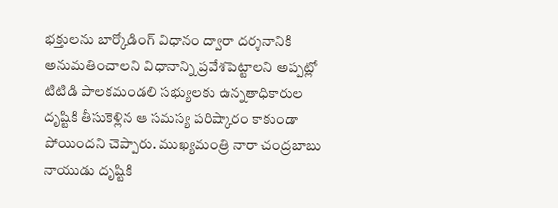భక్తులను బార్కోడింగ్ విధానం ద్వారా దర్శనానికి అనుమతించాలని విధానాన్ని ప్రవేశపెట్టాలని అప్పట్లో టిటిడి పాలకమండలి సభ్యులకు ఉన్నతాధికారుల దృష్టికి తీసుకెళ్లిన ఆ సమస్య పరిష్కారం కాకుండా పోయిందని చెప్పారు. ముఖ్యమంత్రి నారా చంద్రబాబు నాయుడు దృష్టికి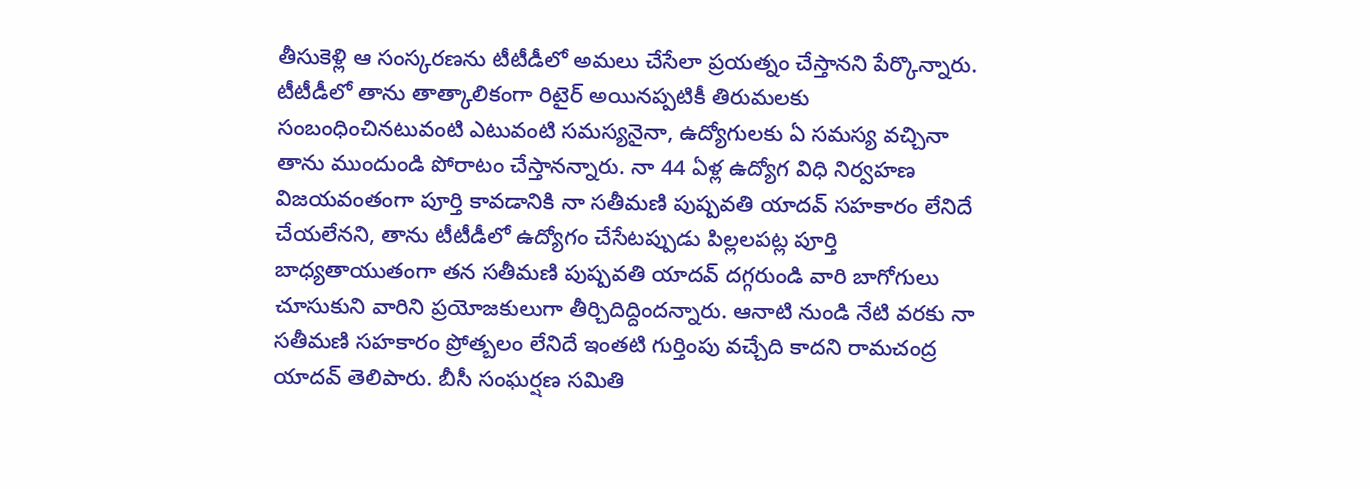తీసుకెళ్లి ఆ సంస్కరణను టీటీడీలో అమలు చేసేలా ప్రయత్నం చేస్తానని పేర్కొన్నారు. టీటీడీలో తాను తాత్కాలికంగా రిటైర్ అయినప్పటికీ తిరుమలకు సంబంధించినటువంటి ఎటువంటి సమస్యనైనా, ఉద్యోగులకు ఏ సమస్య వచ్చినా తాను ముందుండి పోరాటం చేస్తానన్నారు. నా 44 ఏళ్ల ఉద్యోగ విధి నిర్వహణ విజయవంతంగా పూర్తి కావడానికి నా సతీమణి పుష్పవతి యాదవ్ సహకారం లేనిదే చేయలేనని, తాను టీటీడీలో ఉద్యోగం చేసేటప్పుడు పిల్లలపట్ల పూర్తి బాధ్యతాయుతంగా తన సతీమణి పుష్పవతి యాదవ్ దగ్గరుండి వారి బాగోగులు చూసుకుని వారిని ప్రయోజకులుగా తీర్చిదిద్దిందన్నారు. ఆనాటి నుండి నేటి వరకు నా సతీమణి సహకారం ప్రోత్బలం లేనిదే ఇంతటి గుర్తింపు వచ్చేది కాదని రామచంద్ర యాదవ్ తెలిపారు. బీసీ సంఘర్షణ సమితి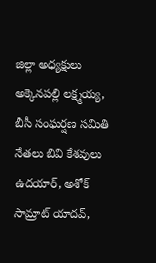జిల్లా అధ్యక్షులు అక్కెనపల్లి లక్ష్మయ్య, బీసీ సంఘర్షణ సమితి నేతలు బివి కేశవులు ఉదయార్, అశోక్ సామ్రాట్ యాదవ్,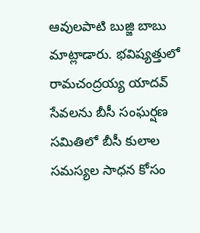ఆవులపాటి బుజ్జి బాబు మాట్లాడారు. భవిష్యత్తులో రామచంద్రయ్య యాదవ్ సేవలను బీసీ సంఘర్షణ సమితిలో బీసీ కులాల సమస్యల సాధన కోసం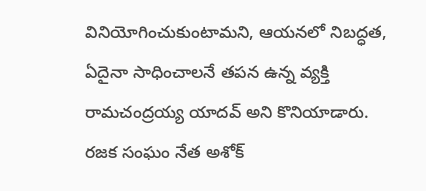వినియోగించుకుంటామని, ఆయనలో నిబద్ధత, ఏదైనా సాధించాలనే తపన ఉన్న వ్యక్తి రామచంద్రయ్య యాదవ్ అని కొనియాడారు. రజక సంఘం నేత అశోక్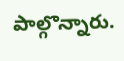పాల్గొన్నారు.